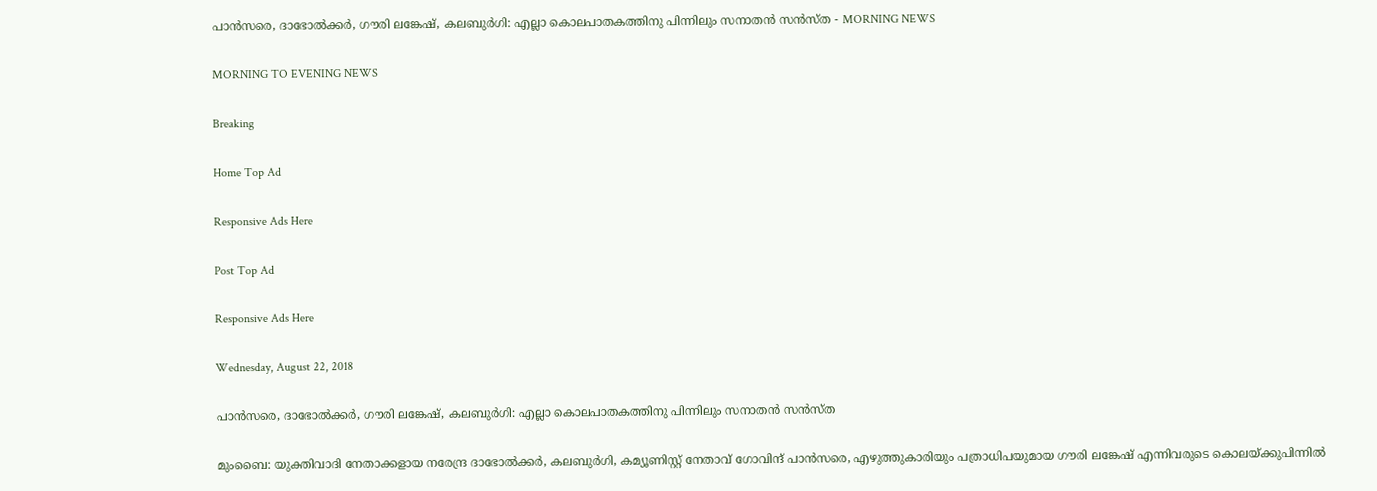പാൻസരെ, ദാഭോൽക്കർ, ഗൗരി ലങ്കേഷ്, കലബുർഗി: എല്ലാ കൊലപാതകത്തിനു പിന്നിലും സനാതൻ സൻസ്ത - MORNING NEWS

MORNING TO EVENING NEWS

Breaking

Home Top Ad

Responsive Ads Here

Post Top Ad

Responsive Ads Here

Wednesday, August 22, 2018

പാൻസരെ, ദാഭോൽക്കർ, ഗൗരി ലങ്കേഷ്, കലബുർഗി: എല്ലാ കൊലപാതകത്തിനു പിന്നിലും സനാതൻ സൻസ്ത

മുംബൈ: യുക്തിവാദി നേതാക്കളായ നരേന്ദ്ര ദാഭോൽക്കർ, കലബുർഗി, കമ്യൂണിസ്റ്റ് നേതാവ് ഗോവിന്ദ് പാൻസരെ, എഴുത്തുകാരിയും പത്രാധിപയുമായ ഗൗരി ലങ്കേഷ് എന്നിവരുടെ കൊലയ്ക്കുപിന്നിൽ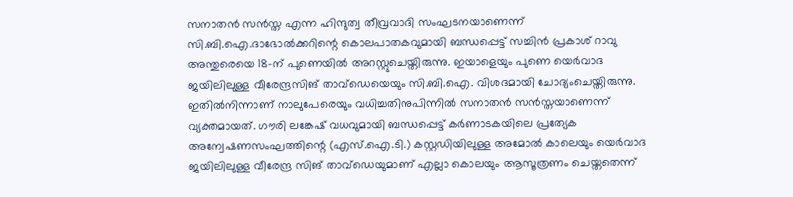സനാതൻ സൻസ്ത എന്ന ഹിന്ദുത്വ തീവ്രവാദി സംഘടനയാണെന്ന് സി.ബി.ഐ.ദാഭോൽക്കറിന്റെ കൊലപാതകവുമായി ബന്ധപ്പെട്ട് സച്ചിൻ പ്രകാശ് റാവു അന്തുരെയെ 18-ന് പുണെയിൽ അറസ്റ്റുചെയ്തിരുന്നു. ഇയാളെയും പുണെ യെർവാദ ജയിലിലുള്ള വീരേന്ദ്രസിങ് താവ്‌ഡെയെയും സി.ബി.ഐ. വിശദമായി ചോദ്യംചെയ്തിരുന്നു. ഇതിൽനിന്നാണ് നാലുപേരെയും വധിച്ചതിനുപിന്നിൽ സനാതൻ സൻസ്തയാണെന്ന് വ്യക്തമായത്. ഗൗരി ലങ്കേഷ് വധവുമായി ബന്ധപ്പെട്ട് കർണാടകയിലെ പ്രത്യേക അന്വേഷണസംഘത്തിന്റെ (എസ്.ഐ.ടി.) കസ്റ്റഡിയിലുള്ള അമോൽ കാലെയും യെർവാദ ജയിലിലുള്ള വീരേന്ദ്ര സിങ് താവ്‌ഡെയുമാണ് എല്ലാ കൊലയും ആസൂത്രണം ചെയ്തതെന്ന്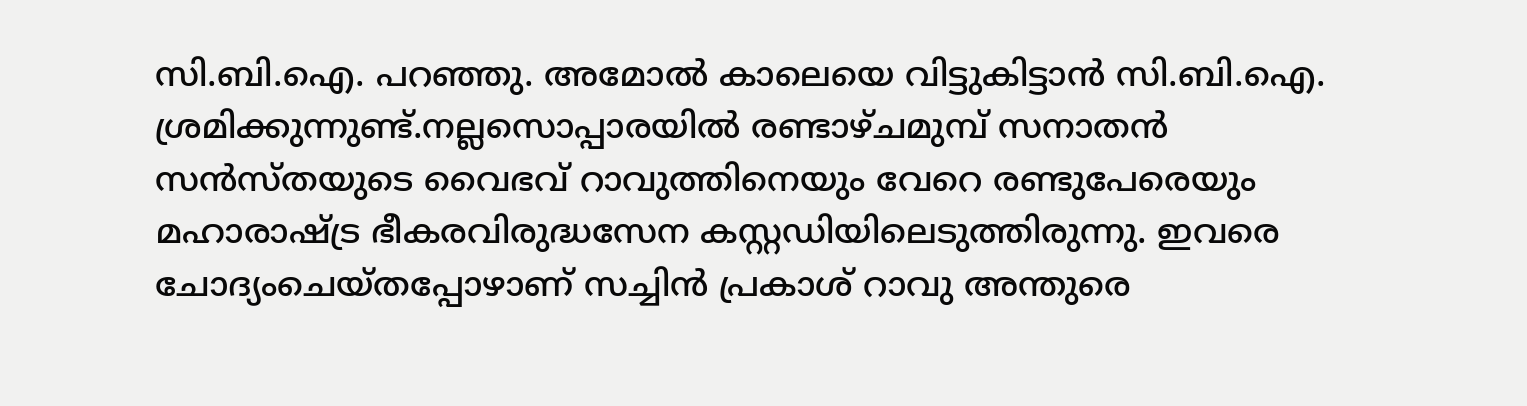സി.ബി.ഐ. പറഞ്ഞു. അമോൽ കാലെയെ വിട്ടുകിട്ടാൻ സി.ബി.ഐ. ശ്രമിക്കുന്നുണ്ട്.നല്ലസൊപ്പാരയിൽ രണ്ടാഴ്ചമുമ്പ് സനാതൻ സൻസ്തയുടെ വൈഭവ് റാവുത്തിനെയും വേറെ രണ്ടുപേരെയും മഹാരാഷ്ട്ര ഭീകരവിരുദ്ധസേന കസ്റ്റഡിയിലെടുത്തിരുന്നു. ഇവരെ ചോദ്യംചെയ്തപ്പോഴാണ് സച്ചിൻ പ്രകാശ് റാവു അന്തുരെ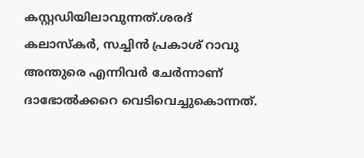കസ്റ്റഡിയിലാവുന്നത്.ശരദ് കലാസ്‌കർ, സച്ചിൻ പ്രകാശ് റാവു അന്തുരെ എന്നിവർ ചേർന്നാണ് ദാഭോൽക്കറെ വെടിവെച്ചുകൊന്നത്.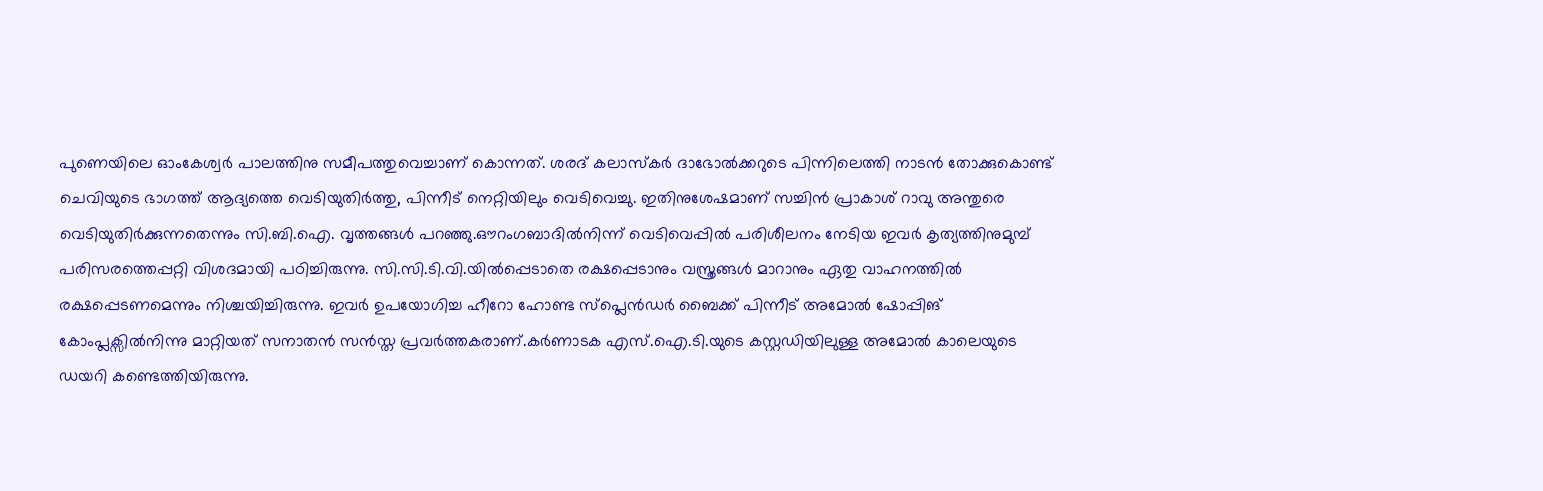പുണെയിലെ ഓംകേശ്വർ പാലത്തിനു സമീപത്തുവെച്ചാണ് കൊന്നത്. ശരദ് കലാസ്കർ ദാഭോൽക്കറുടെ പിന്നിലെത്തി നാടൻ തോക്കുകൊണ്ട് ചെവിയുടെ ഭാഗത്ത് ആദ്യത്തെ വെടിയുതിർത്തു, പിന്നീട് നെറ്റിയിലും വെടിവെച്ചു. ഇതിനുശേഷമാണ് സച്ചിൻ പ്രാകാശ് റാവു അന്തുരെ വെടിയുതിർക്കുന്നതെന്നും സി.ബി.ഐ. വൃത്തങ്ങൾ പറഞ്ഞു.ഔറംഗബാദിൽനിന്ന് വെടിവെപ്പിൽ പരിശീലനം നേടിയ ഇവർ കൃത്യത്തിനുമുമ്പ് പരിസരത്തെപ്പറ്റി വിശദമായി പഠിച്ചിരുന്നു. സി.സി.ടി.വി.യിൽപ്പെടാതെ രക്ഷപ്പെടാനും വസ്ത്രങ്ങൾ മാറാനും ഏതു വാഹനത്തിൽ രക്ഷപ്പെടണമെന്നും നിശ്ചയിച്ചിരുന്നു. ഇവർ ഉപയോഗിച്ച ഹീറോ ഹോണ്ട സ്‌പ്ലെൻഡർ ബൈക്ക് പിന്നീട് അമോൽ ഷോപ്പിങ് കോംപ്ലക്സിൽനിന്നു മാറ്റിയത് സനാതൻ സൻസ്ത പ്രവർത്തകരാണ്.കർണാടക എസ്.ഐ.ടി.യുടെ കസ്റ്റഡിയിലുള്ള അമോൽ കാലെയുടെ ഡയറി കണ്ടെത്തിയിരുന്നു.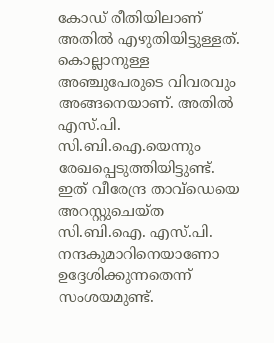കോഡ് രീതിയിലാണ് അതിൽ എഴുതിയിട്ടുള്ളത്. കൊല്ലാനുള്ള അഞ്ചുപേരുടെ വിവരവും അങ്ങനെയാണ്. അതിൽ എസ്.പി. സി.ബി.ഐ.യെന്നും രേഖപ്പെടുത്തിയിട്ടുണ്ട്. ഇത് വീരേന്ദ്ര താവ്‌ഡെയെ അറസ്റ്റുചെയ്ത സി.ബി.ഐ. എസ്.പി. നന്ദകുമാറിനെയാണോ ഉദ്ദേശിക്കുന്നതെന്ന്‌ സംശയമുണ്ട്.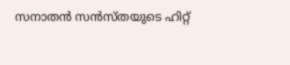സനാതൻ സൻസ്തയുടെ ഹിറ്റ്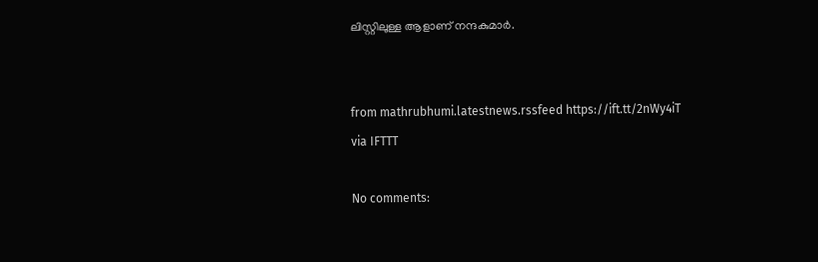ലിസ്റ്റിലുള്ള ആളാണ് നന്ദകുമാർ.


from mathrubhumi.latestnews.rssfeed https://ift.tt/2nWy4iT
via IFTTT

No comments: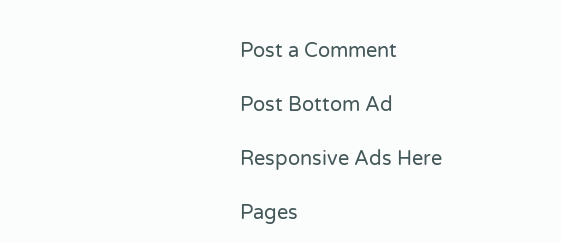Post a Comment

Post Bottom Ad

Responsive Ads Here

Pages